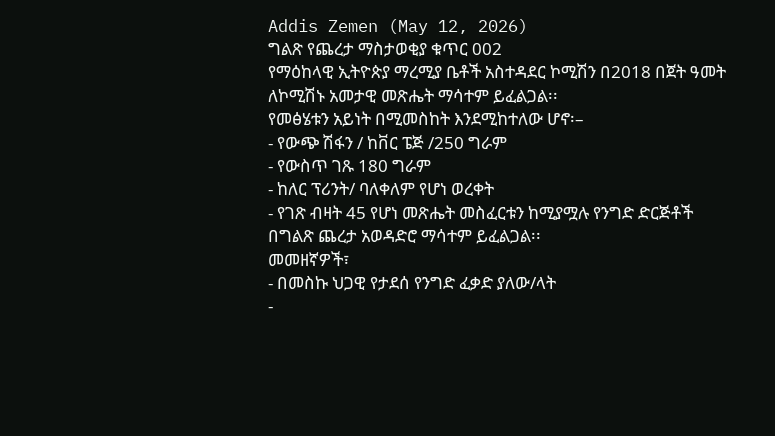Addis Zemen (May 12, 2026)
ግልጽ የጨረታ ማስታወቂያ ቁጥር 002
የማዕከላዊ ኢትዮጵያ ማረሚያ ቤቶች አስተዳደር ኮሚሽን በ2018 በጀት ዓመት ለኮሚሽኑ አመታዊ መጽሔት ማሳተም ይፈልጋል፡፡
የመፅሄቱን አይነት በሚመስከት እንደሚከተለው ሆኖ፡–
- የውጭ ሽፋን / ከቨር ፔጅ /250 ግራም
- የውስጥ ገጹ 180 ግራም
- ከለር ፕሪንት/ ባለቀለም የሆነ ወረቀት
- የገጽ ብዛት 45 የሆነ መጽሔት መስፈርቱን ከሚያሟሉ የንግድ ድርጅቶች በግልጽ ጨረታ አወዳድሮ ማሳተም ይፈልጋል፡፡
መመዘኛዎች፣
- በመስኩ ህጋዊ የታደሰ የንግድ ፈቃድ ያለው/ላት
-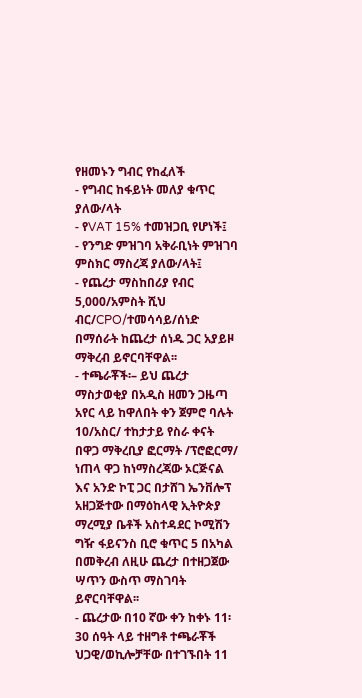የዘመኑን ግብር የከፈለች
- የግብር ከፋይነት መለያ ቁጥር ያለው/ላት
- የVAT 15% ተመዝጋቢ የሆነች፤
- የንግድ ምዝገባ አቅራቢነት ምዝገባ ምስክር ማስረጃ ያለው/ላት፤
- የጨረታ ማስከበሪያ የብር 5,000/አምስት ሺህ ብር/CPO/ተመሳሳይ/ሰነድ በማሰራት ከጨረታ ሰነዱ ጋር አያይዞ ማቅረብ ይኖርባቸዋል፡፡
- ተጫራቾች፡– ይህ ጨረታ ማስታወቂያ በአዲስ ዘመን ጋዜጣ አየር ላይ ከዋለበት ቀን ጀምሮ ባሉት 10/አስር/ ተከታታይ የስራ ቀናት በዋጋ ማቅረቢያ ፎርማት /ፕሮፎርማ/ ነጠላ ዋጋ ከነማስረጃው ኦርጅናል እና አንድ ኮፒ ጋር በታሸገ ኤንቨሎፕ አዘጋጅተው በማዕከላዊ ኢትዮጵያ ማረሚያ ቤቶች አስተዳደር ኮሚሽን ግዥ ፋይናንስ ቢሮ ቁጥር 5 በአካል በመቅረብ ለዚሁ ጨረታ በተዘጋጀው ሣጥን ውስጥ ማስገባት ይኖርባቸዋል፡፡
- ጨረታው በ10 ኛው ቀን ከቀኑ 11፡30 ሰዓት ላይ ተዘግቶ ተጫራቾች ህጋዊ/ወኪሎቻቸው በተገኙበት 11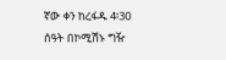ኛው ቀን ከረፋዱ 4፡30 ሰዓት በኮሚሽኑ ግዥ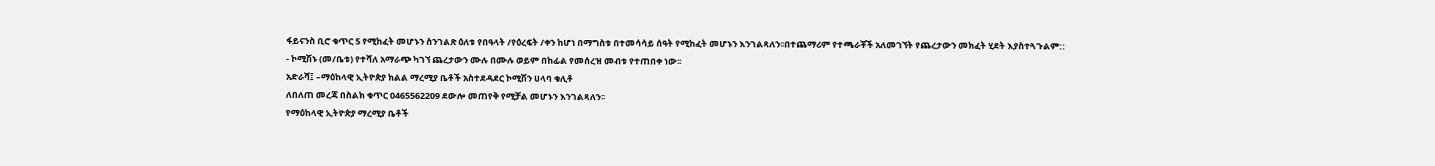ፋይናንስ ቢሮ ቁጥር 5 የሚከፈት መሆኑን ስንገልጽ ዕለቱ የበዓላት /የዕረፍት /ቀን ከሆነ በማግስቱ በተመሳሳይ ሰዓት የሚከፈት መሆኑን እንገልጻለን፡፡በተጨማሪም የተጫራቾች አለመገኘት የጨረታውን መክፈት ሂደት እያስተጓጉልም::
- ኮሚሽኑ (መ/ቤቱ) የተሻለ አማራጭ ካገኘ ጨረታውን ሙሉ በሙሉ ወይም በከፊል የመሰረዝ መብቱ የተጠበቀ ነው፡፡
አድራሻ፤ –ማዕከላዊ ኢትዮጵያ ክልል ማረሚያ ቤቶች አስተደዳደር ኮሚሽን ሀላባ ቁሊቶ
ለበለጠ መረጃ በስልክ ቁጥር 0465562209 ደውሎ መጠየቅ የሚቻል መሆኑን እንገልጻለን፡፡
የማዕከላዊ ኢትዮጵያ ማረሚያ ቤቶች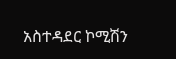አስተዳደር ኮሚሽን